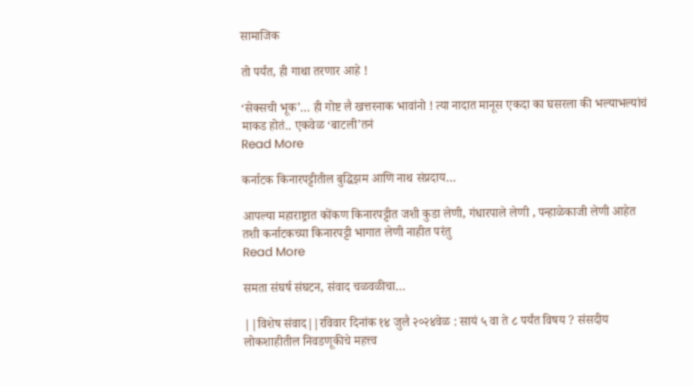सामाजिक

तो पर्यंत, ही गाथा तरणार आहे !

‘सेक्सची भूक’… ही गोष्ट लै खत्तरनाक भावांनो ! त्या नादात मानूस एकदा का घसरला की भल्याभल्यांचं माकड होतं.. एकवेळ ‘बाटली’तनं
Read More

कर्नाटक किनारपट्टीतील बुद्धिझम आणि नाथ संप्रदाय…

आपल्या महाराष्ट्रात कोंकण किनारपट्टीत जशी कुडा लेणी, गंधारपाले लेणी , पन्हाळेकाजी लेणी आहेत तशी कर्नाटकच्या किनारपट्टी भागात लेणी नाहीत परंतु
Read More

समता संघर्ष संघटन, संवाद चळवळीचा…

||विशेष संवाद||रविवार दिनांक १४ जुलै २०२४वेळ : सायं ५ वा ते ८ पर्यंत विषय ? संसदीय लोकशाहीतील निवडणूकीचे महत्त्व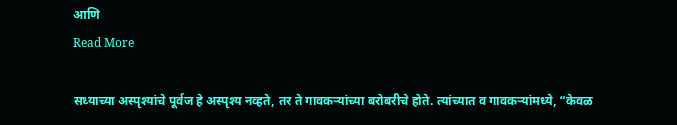आणि
Read More

सध्याच्या अस्पृश्यांचे पूर्वज हे अस्पृश्य नव्हते, तर ते गावकऱ्यांच्या बरोबरीचे होते. त्यांच्यात व गावकऱ्यांमध्ये, “केवळ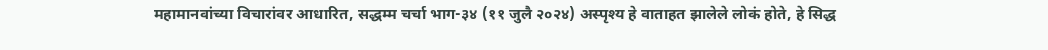महामानवांच्या विचारांवर आधारित, सद्धम्म चर्चा भाग-३४ (११ जुलै २०२४) अस्पृश्य हे वाताहत झालेले लोकं होते, हे सिद्ध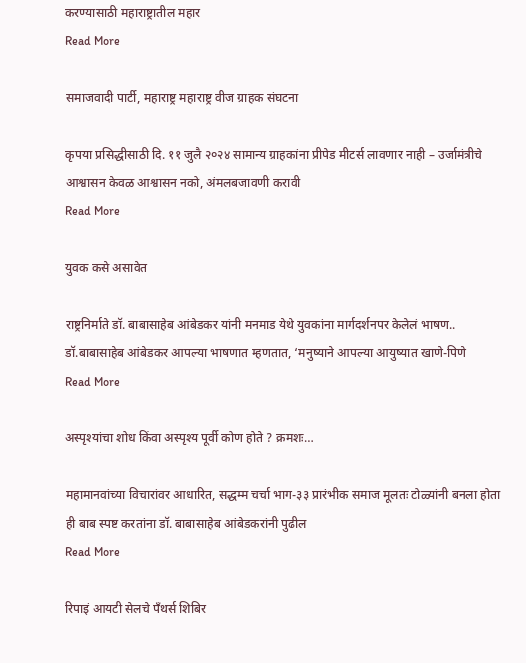करण्यासाठी महाराष्ट्रातील महार
Read More

समाजवादी पार्टी, महाराष्ट्र महाराष्ट्र वीज ग्राहक संघटना

कृपया प्रसिद्धीसाठी दि. ११ जुलै २०२४ सामान्य ग्राहकांना प्रीपेड मीटर्स लावणार नाही – उर्जामंत्रीचे आश्वासन केवळ आश्वासन नको, अंमलबजावणी करावी
Read More

युवक कसे असावेत

राष्ट्रनिर्माते डॉ. बाबासाहेब आंबेडकर यांनी मनमाड येथे युवकांना मार्गदर्शनपर केलेलं भाषण.. डॉ.बाबासाहेब आंबेडकर आपल्या भाषणात म्हणतात, ‘मनुष्याने आपल्या आयुष्यात खाणे-पिणे
Read More

अस्पृश्यांचा शोध किंवा अस्पृश्य पूर्वी कोण होते ? क्रमशः…

महामानवांच्या विचारांवर आधारित, सद्धम्म चर्चा भाग-३३ प्रारंभीक समाज मूलतः टोळ्यांनी बनला होता ही बाब स्पष्ट करतांना डॉ. बाबासाहेब आंबेडकरांनी पुढील
Read More

रिपाइं आयटी सेलचे पॅंथर्स शिबिर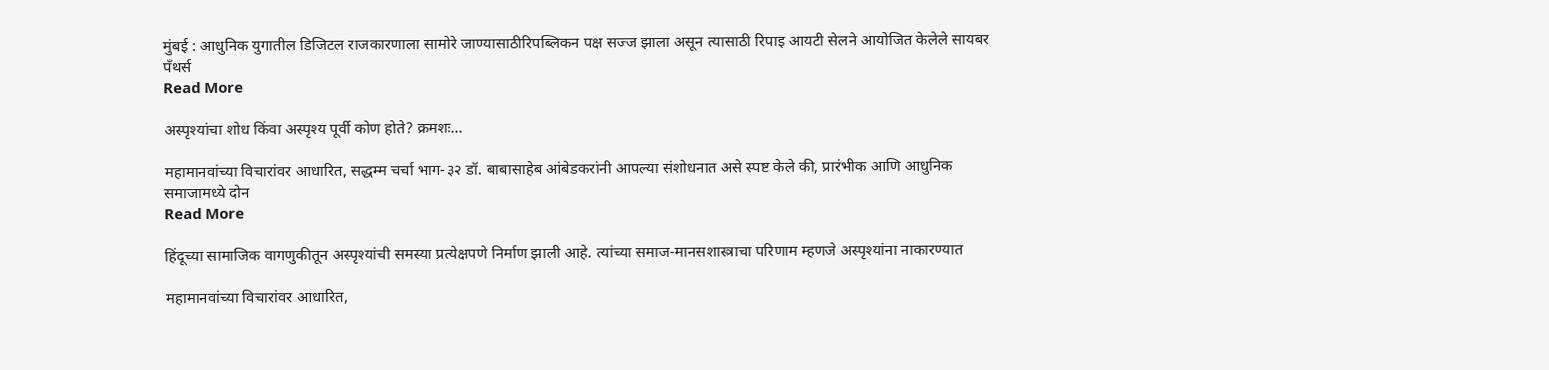मुंबई : आधुनिक युगातील डिजिटल राजकारणाला सामोरे जाण्यासाठीरिपब्लिकन पक्ष सज्ज झाला असून त्यासाठी रिपाइ आयटी सेलने आयोजित केलेले सायबर पँथर्स
Read More

अस्पृश्यांचा शोध किंवा अस्पृश्य पूर्वी कोण होते? क्रमशः…

महामानवांच्या विचारांवर आधारित, सद्धम्म चर्चा भाग-३२ डॉ. बाबासाहेब आंबेडकरांनी आपल्या संशोधनात असे स्पष्ट केले की, प्रारंभीक आणि आधुनिक समाजामध्ये दोन
Read More

हिंदूच्या सामाजिक वागणुकीतून अस्पृश्यांची समस्या प्रत्येक्षपणे निर्माण झाली आहे. त्यांच्या समाज-मानसशास्त्राचा परिणाम म्हणजे अस्पृश्यांना नाकारण्यात

महामानवांच्या विचारांवर आधारित,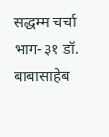सद्धम्म चर्चा भाग-३१ डॉ. बाबासाहेब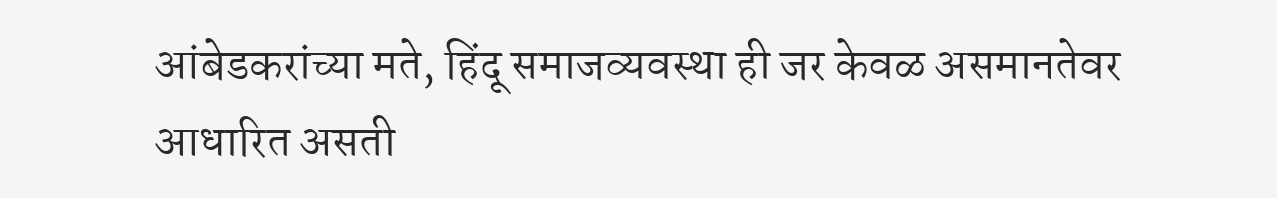आंबेडकरांच्या मते, हिंदू समाजव्यवस्था ही जर केवळ असमानतेवर आधारित असती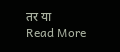तर या
Read More